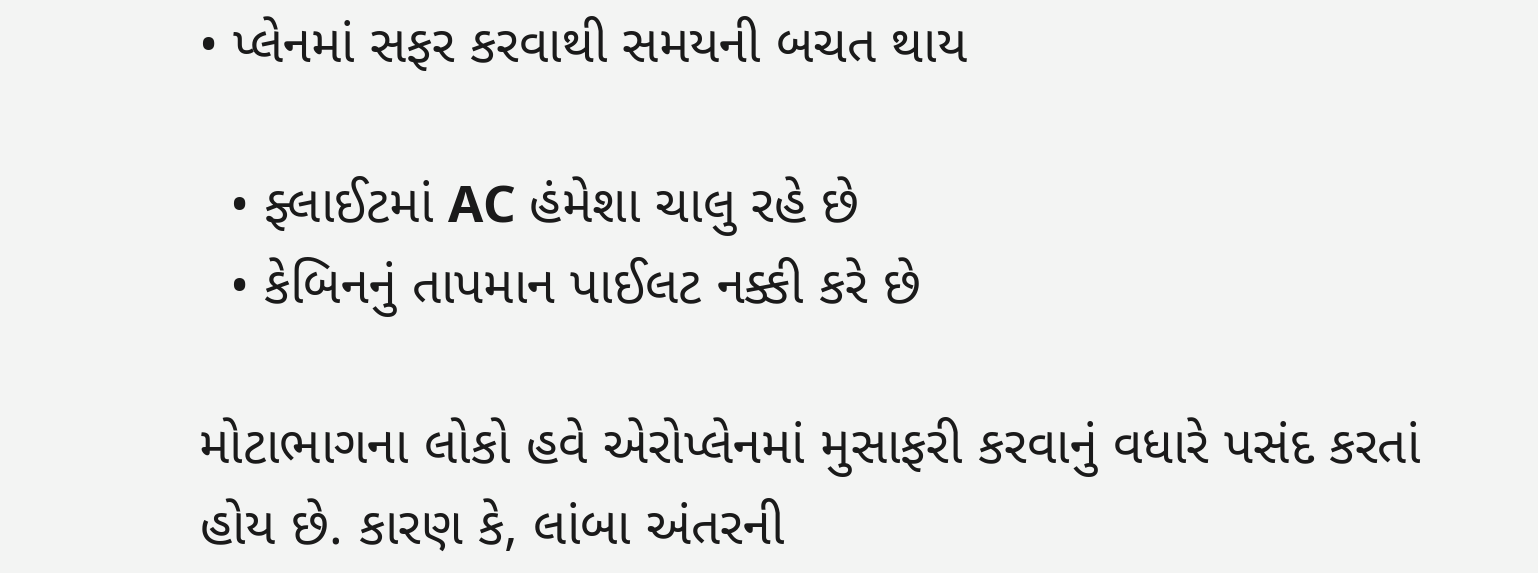• પ્લેનમાં સફર કરવાથી સમયની બચત થાય

  • ફ્લાઈટમાં AC હંમેશા ચાલુ રહે છે
  • કેબિનનું તાપમાન પાઈલટ નક્કી કરે છે

મોટાભાગના લોકો હવે એરોપ્લેનમાં મુસાફરી કરવાનું વધારે પસંદ કરતાં હોય છે. કારણ કે, લાંબા અંતરની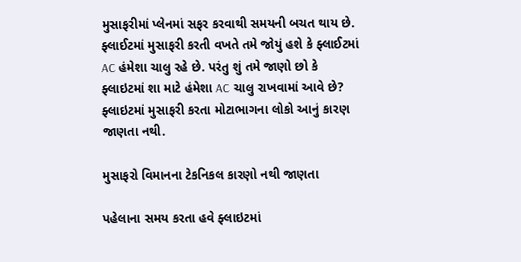મુસાફરીમાં પ્લેનમાં સફર કરવાથી સમયની બચત થાય છે. ફ્લાઈટમાં મુસાફરી કરતી વખતે તમે જોયું હશે કે ફ્લાઈટમાં AC હંમેશા ચાલુ રહે છે. પરંતુ શું તમે જાણો છો કે ફ્લાઇટમાં શા માટે હંમેશા AC ચાલુ રાખવામાં આવે છે? ફ્લાઇટમાં મુસાફરી કરતા મોટાભાગના લોકો આનું કારણ જાણતા નથી.

મુસાફરો વિમાનના ટેકનિકલ કારણો નથી જાણતા

પહેલાના સમય કરતા હવે ફ્લાઇટમાં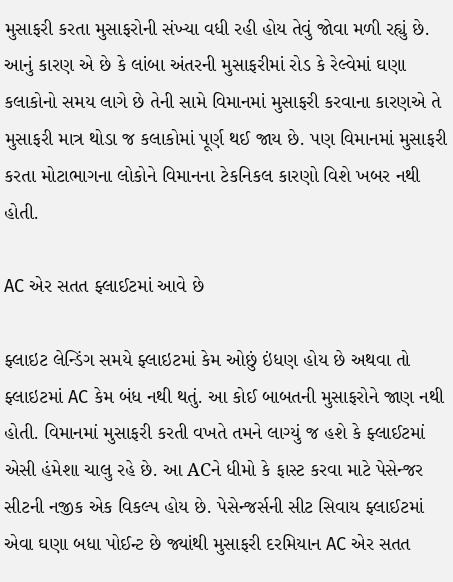મુસાફરી કરતા મુસાફરોની સંખ્યા વધી રહી હોય તેવું જોવા મળી રહ્યું છે. આનું કારણ એ છે કે લાંબા અંતરની મુસાફરીમાં રોડ કે રેલ્વેમાં ઘણા કલાકોનો સમય લાગે છે તેની સામે વિમાનમાં મુસાફરી કરવાના કારણએ તે મુસાફરી માત્ર થોડા જ કલાકોમાં પૂર્ણ થઈ જાય છે. પણ વિમાનમાં મુસાફરી કરતા મોટાભાગના લોકોને વિમાનના ટેકનિકલ કારણો વિશે ખબર નથી હોતી.

AC એર સતત ફ્લાઈટમાં આવે છે

ફ્લાઇટ લેન્ડિંગ સમયે ફ્લાઇટમાં કેમ ઓછું ઇંધણ હોય છે અથવા તો ફ્લાઇટમાં AC કેમ બંધ નથી થતું. આ કોઈ બાબતની મુસાફરોને જાણ નથી હોતી. વિમાનમાં મુસાફરી કરતી વખતે તમને લાગ્યું જ હશે કે ફ્લાઈટમાં એસી હંમેશા ચાલુ રહે છે. આ ACને ધીમો કે ફાસ્ટ કરવા માટે પેસેન્જર સીટની નજીક એક વિકલ્પ હોય છે. પેસેન્જર્સની સીટ સિવાય ફ્લાઈટમાં એવા ઘણા બધા પોઈન્ટ છે જ્યાંથી મુસાફરી દરમિયાન AC એર સતત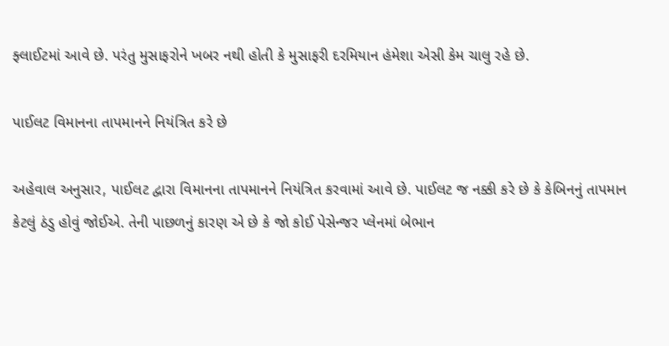ફ્લાઈટમાં આવે છે. પરંતુ મુસાફરોને ખબર નથી હોતી કે મુસાફરી દરમિયાન હંમેશા એસી કેમ ચાલુ રહે છે.

પાઈલટ વિમાનના તાપમાનને નિયંત્રિત કરે છે

અહેવાલ અનુસાર, પાઈલટ દ્વારા વિમાનના તાપમાનને નિયંત્રિત કરવામાં આવે છે. પાઈલટ જ નક્કી કરે છે કે કેબિનનું તાપમાન કેટલું ઠંડુ હોવું જોઈએ. તેની પાછળનું કારણ એ છે કે જો કોઈ પેસેન્જર પ્લેનમાં બેભાન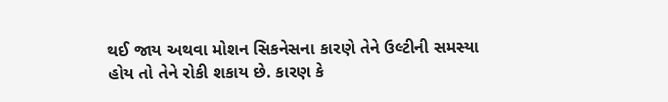થઈ જાય અથવા મોશન સિકનેસના કારણે તેને ઉલ્ટીની સમસ્યા હોય તો તેને રોકી શકાય છે. કારણ કે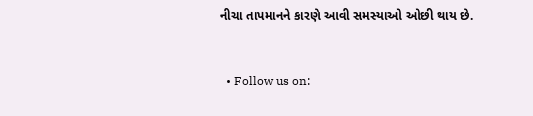નીચા તાપમાનને કારણે આવી સમસ્યાઓ ઓછી થાય છે.


  • Follow us on: